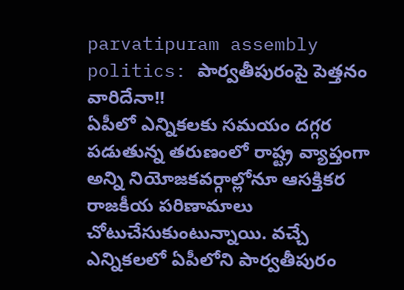parvatipuram assembly politics: పార్వతీపురంపై పెత్తనం వారిదేనా!!
ఏపీలో ఎన్నికలకు సమయం దగ్గర పడుతున్న తరుణంలో రాష్ట్ర వ్యాప్తంగా అన్ని నియోజకవర్గాల్లోనూ ఆసక్తికర రాజకీయ పరిణామాలు చోటుచేసుకుంటున్నాయి. వచ్చే ఎన్నికలలో ఏపీలోని పార్వతీపురం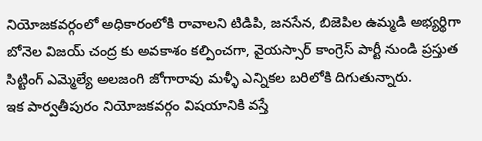నియోజకవర్గంలో అధికారంలోకి రావాలని టిడిపి, జనసేన, బిజెపిల ఉమ్మడి అభ్యర్థిగా బోనెల విజయ్ చంద్ర కు అవకాశం కల్పించగా, వైయస్సార్ కాంగ్రెస్ పార్టీ నుండి ప్రస్తుత సిట్టింగ్ ఎమ్మెల్యే అలజంగి జోగారావు మళ్ళీ ఎన్నికల బరిలోకి దిగుతున్నారు.
ఇక పార్వతీపురం నియోజకవర్గం విషయానికి వస్తే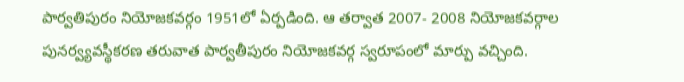పార్వతిపురం నియోజకవర్గం 1951లో ఏర్పడింది. ఆ తర్వాత 2007- 2008 నియోజకవర్గాల పునర్వ్యవస్థీకరణ తరువాత పార్వతీపురం నియోజకవర్గ స్వరూపంలో మార్పు వచ్చింది.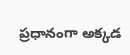ప్రధానంగా అక్కడ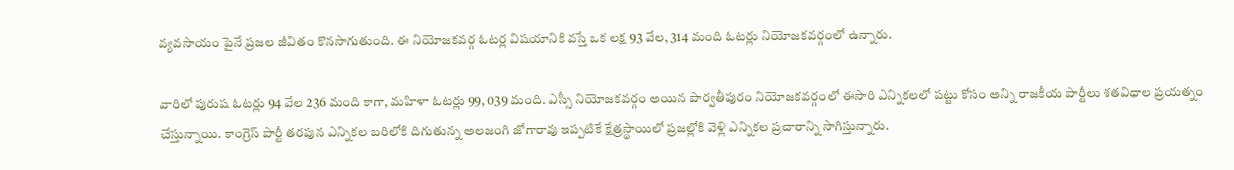వ్యవసాయం పైనే ప్రజల జీవితం కొనసాగుతుంది. ఈ నియోజకవర్గ ఓటర్ల విషయానికి వస్తే ఒక లక్ష 93 వేల, 314 మంది ఓటర్లు నియోజకవర్గంలో ఉన్నారు.

వారిలో పురుష ఓటర్లు 94 వేల 236 మంది కాగా, మహిళా ఓటర్లు 99, 039 మంది. ఎస్సీ నియోజకవర్గం అయిన పార్వతీపురం నియోజకవర్గంలో ఈసారి ఎన్నికలలో పట్టు కోసం అన్ని రాజకీయ పార్టీలు శతవిధాల ప్రయత్నం చేస్తున్నాయి. కాంగ్రెస్ పార్టీ తరపున ఎన్నికల బరిలోకి దిగుతున్న అలజంగి జోగారావు ఇప్పటికే క్షేత్రస్థాయిలో ప్రజల్లోకి వెళ్లి ఎన్నికల ప్రచారాన్ని సాగిస్తున్నారు.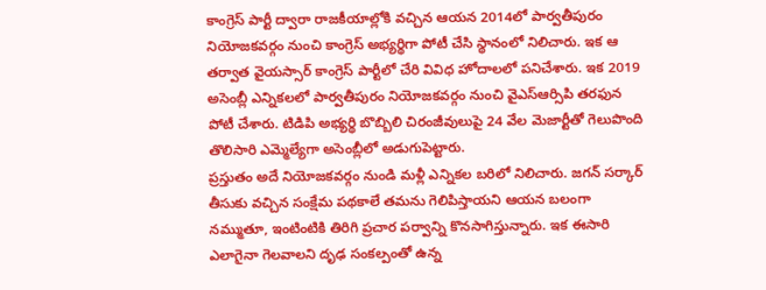కాంగ్రెస్ పార్టీ ద్వారా రాజకీయాల్లోకి వచ్చిన ఆయన 2014లో పార్వతీపురం నియోజకవర్గం నుంచి కాంగ్రెస్ అభ్యర్థిగా పోటీ చేసి స్థానంలో నిలిచారు. ఇక ఆ తర్వాత వైయస్సార్ కాంగ్రెస్ పార్టీలో చేరి వివిధ హోదాలలో పనిచేశారు. ఇక 2019 అసెంబ్లీ ఎన్నికలలో పార్వతీపురం నియోజకవర్గం నుంచి వైఎస్ఆర్సిపి తరఫున పోటీ చేశారు. టిడిపి అభ్యర్థి బొబ్బిలి చిరంజీవులుపై 24 వేల మెజార్టీతో గెలుపొంది తొలిసారి ఎమ్మెల్యేగా అసెంబ్లీలో అడుగుపెట్టారు.
ప్రస్తుతం అదే నియోజకవర్గం నుండి మళ్లీ ఎన్నికల బరిలో నిలిచారు. జగన్ సర్కార్ తీసుకు వచ్చిన సంక్షేమ పథకాలే తమను గెలిపిస్తాయని ఆయన బలంగా నమ్ముతూ, ఇంటింటికి తిరిగి ప్రచార పర్వాన్ని కొనసాగిస్తున్నారు. ఇక ఈసారి ఎలాగైనా గెలవాలని దృఢ సంకల్పంతో ఉన్న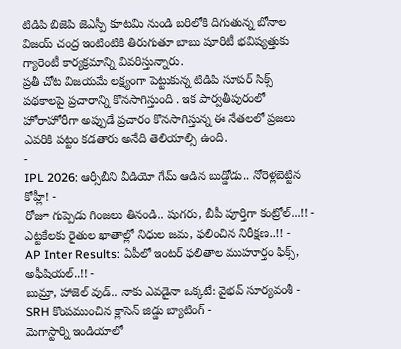టిడిపి బిజెపి జెఎస్పీ కూటమి నుండి బరిలోకి దిగుతున్న బోనాల విజయ్ చంద్ర ఇంటింటికి తిరుగుతూ బాబు షూరిటీ భవిష్యత్తుకు గ్యారెంటీ కార్యక్రమాన్ని వివరిస్తున్నారు.
ప్రతీ చోట విజయమే లక్ష్యంగా పెట్టుకున్న టిడిపి సూపర్ సిక్స్ పథకాలపై ప్రచారాన్ని కొనసాగిస్తుంది . ఇక పార్వతీపురంలో హోరాహోరీగా అప్పుడే ప్రచారం కొనసాగిస్తున్న ఈ నేతలలో ప్రజలు ఎవరికి పట్టం కడతారు అనేది తెలియాల్సి ఉంది.
-
IPL 2026: ఆర్సీబీని వీడియో గేమ్ ఆడిన బుడ్డోడు.. నోరెళ్లబెట్టిన కోహ్లీ! -
రోజూ గుప్పెడు గింజలు తినండి.. షుగరు, బీపీ పూర్తిగా కంట్రోల్...!! -
ఎట్టకేలకు రైతుల ఖాతాల్లో నిధుల జమ, ఫలించిన నిరీక్షణ..!! -
AP Inter Results: ఏపీలో ఇంటర్ ఫలితాల ముహూర్తం ఫిక్స్, అఫీషియల్..!! -
బుమ్రా, హాజెల్ వుడ్.. నాకు ఎవడైనా ఒక్కటే: వైభవ్ సూర్యవంశీ -
SRH కొంపముంచిన క్లాసెన్ జిడ్డు బ్యాటింగ్ -
మెగాస్టార్ని ఇండియాలో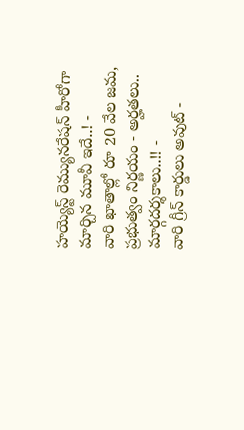హయ్యెస్ట్ రెమ్యునరేషన్ హీరోగా మార్చిన మూవీ ఇదే..! -
వారి ఖాతాల్లో రూ 20 వేల జమ, ప్రభుత్వం నిర్ణయం - అర్హతలు.. మార్గదర్శకాలు..!! -
వారి గ్రీన్ కార్డులు అవుట్ -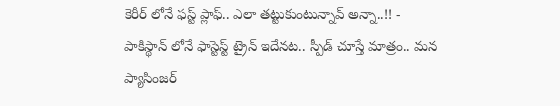కెరీర్ లోనే ఫస్ట్ ప్లాఫ్.. ఎలా తట్టుకుంటున్నావ్ అన్నా..!! -
పాకిస్థాన్ లోనే ఫాస్టెస్ట్ ట్రైన్ ఇదేనట.. స్పీడ్ చూస్తే మాత్రం.. మన ప్యాసింజర్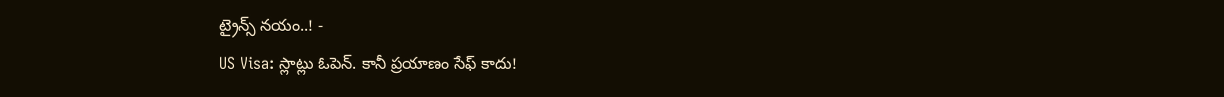ట్రైన్స్ నయం..! -
US Visa: స్లాట్లు ఓపెన్. కానీ ప్రయాణం సేఫ్ కాదు!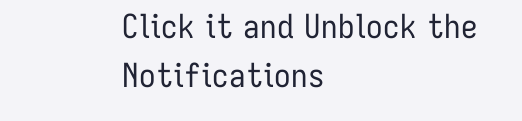Click it and Unblock the Notifications